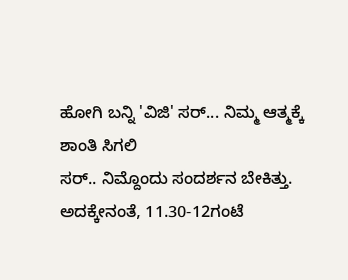ಹೋಗಿ ಬನ್ನಿ 'ವಿಜಿ' ಸರ್... ನಿಮ್ಮ ಆತ್ಮಕ್ಕೆ ಶಾಂತಿ ಸಿಗಲಿ
ಸರ್.. ನಿಮ್ದೊಂದು ಸಂದರ್ಶನ ಬೇಕಿತ್ತು. ಅದಕ್ಕೇನಂತೆ, 11.30-12ಗಂಟೆ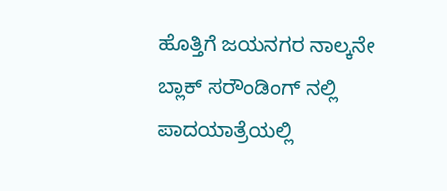ಹೊತ್ತಿಗೆ ಜಯನಗರ ನಾಲ್ಕನೇ ಬ್ಲಾಕ್ ಸರೌಂಡಿಂಗ್ ನಲ್ಲಿ ಪಾದಯಾತ್ರೆಯಲ್ಲಿ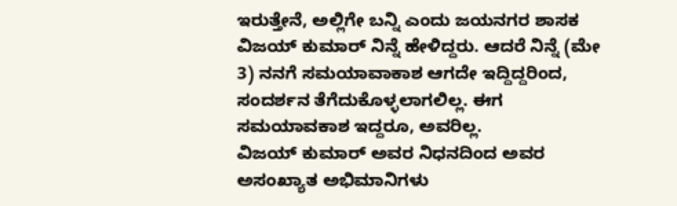ಇರುತ್ತೇನೆ, ಅಲ್ಲಿಗೇ ಬನ್ನಿ ಎಂದು ಜಯನಗರ ಶಾಸಕ ವಿಜಯ್ ಕುಮಾರ್ ನಿನ್ನೆ ಹೇಳಿದ್ದರು. ಆದರೆ ನಿನ್ನೆ (ಮೇ 3) ನನಗೆ ಸಮಯಾವಾಕಾಶ ಆಗದೇ ಇದ್ದಿದ್ದರಿಂದ, ಸಂದರ್ಶನ ತೆಗೆದುಕೊಳ್ಳಲಾಗಲಿಲ್ಲ. ಈಗ ಸಮಯಾವಕಾಶ ಇದ್ದರೂ, ಅವರಿಲ್ಲ.
ವಿಜಯ್ ಕುಮಾರ್ ಅವರ ನಿಧನದಿಂದ ಅವರ ಅಸಂಖ್ಯಾತ ಅಭಿಮಾನಿಗಳು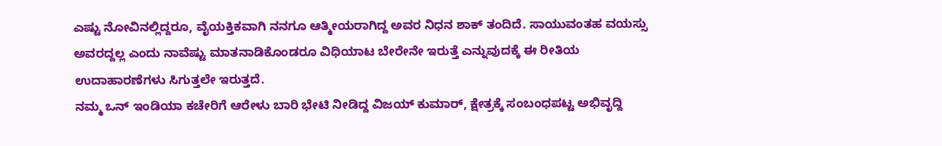ಎಷ್ಟು ನೋವಿನಲ್ಲಿದ್ದರೂ, ವೈಯಕ್ತಿಕವಾಗಿ ನನಗೂ ಆತ್ಮೀಯರಾಗಿದ್ದ ಅವರ ನಿಧನ ಶಾಕ್ ತಂದಿದೆ. ಸಾಯುವಂತಹ ವಯಸ್ಸು ಅವರದ್ದಲ್ಲ ಎಂದು ನಾವೆಷ್ಟು ಮಾತನಾಡಿಕೊಂಡರೂ ವಿಧಿಯಾಟ ಬೇರೇನೇ ಇರುತ್ತೆ ಎನ್ನುವುದಕ್ಕೆ ಈ ರೀತಿಯ ಉದಾಹಾರಣೆಗಳು ಸಿಗುತ್ತಲೇ ಇರುತ್ತದೆ.
ನಮ್ಮ ಒನ್ ಇಂಡಿಯಾ ಕಚೇರಿಗೆ ಆರೇಳು ಬಾರಿ ಭೇಟಿ ನೀಡಿದ್ದ ವಿಜಯ್ ಕುಮಾರ್, ಕ್ಷೇತ್ರಕ್ಕೆ ಸಂಬಂಧಪಟ್ಟ ಅಭಿವೃದ್ದಿ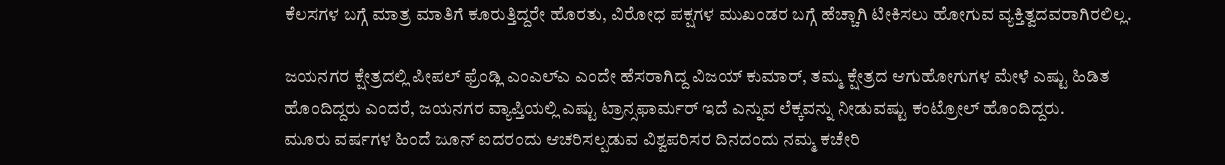ಕೆಲಸಗಳ ಬಗ್ಗೆ ಮಾತ್ರ ಮಾತಿಗೆ ಕೂರುತ್ತಿದ್ದರೇ ಹೊರತು, ವಿರೋಧ ಪಕ್ಷಗಳ ಮುಖಂಡರ ಬಗ್ಗೆ ಹೆಚ್ಚಾಗಿ ಟೀಕಿಸಲು ಹೋಗುವ ವ್ಯಕ್ತಿತ್ವದವರಾಗಿರಲಿಲ್ಲ.

ಜಯನಗರ ಕ್ಷೇತ್ರದಲ್ಲಿ ಪೀಪಲ್ ಫ್ರೆಂಡ್ಲಿ ಎಂಎಲ್ಎ ಎಂದೇ ಹೆಸರಾಗಿದ್ದ ವಿಜಯ್ ಕುಮಾರ್, ತಮ್ಮ ಕ್ಷೇತ್ರದ ಆಗುಹೋಗುಗಳ ಮೇಳೆ ಎಷ್ಟು ಹಿಡಿತ ಹೊಂದಿದ್ದರು ಎಂದರೆ, ಜಯನಗರ ವ್ಯಾಪ್ತಿಯಲ್ಲಿ ಎಷ್ಟು ಟ್ರಾನ್ಸಫಾರ್ಮರ್ ಇದೆ ಎನ್ನುವ ಲೆಕ್ಕವನ್ನು ನೀಡುವಷ್ಟು ಕಂಟ್ರೋಲ್ ಹೊಂದಿದ್ದರು.
ಮೂರು ವರ್ಷಗಳ ಹಿಂದೆ ಜೂನ್ ಐದರಂದು ಆಚರಿಸಲ್ಪಡುವ ವಿಶ್ವಪರಿಸರ ದಿನದಂದು ನಮ್ಮ ಕಚೇರಿ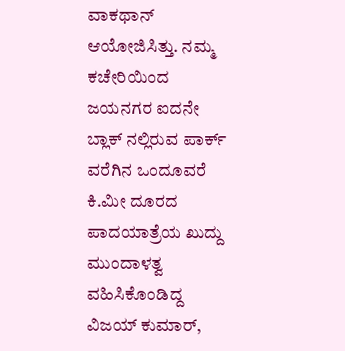ವಾಕಥಾನ್ ಆಯೋಜಿಸಿತ್ತು. ನಮ್ಮ ಕಚೇರಿಯಿಂದ ಜಯನಗರ ಐದನೇ ಬ್ಲಾಕ್ ನಲ್ಲಿರುವ ಪಾರ್ಕ್ ವರೆಗಿನ ಒಂದೂವರೆ ಕಿ.ಮೀ ದೂರದ ಪಾದಯಾತ್ರೆಯ ಖುದ್ದು ಮುಂದಾಳತ್ವ ವಹಿಸಿಕೊಂಡಿದ್ದ ವಿಜಯ್ ಕುಮಾರ್,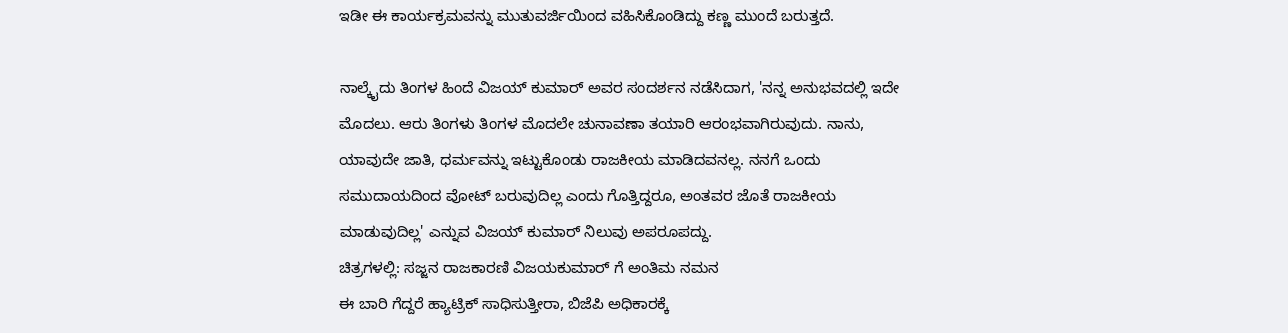ಇಡೀ ಈ ಕಾರ್ಯಕ್ರಮವನ್ನು ಮುತುವರ್ಜಿಯಿಂದ ವಹಿಸಿಕೊಂಡಿದ್ದು ಕಣ್ಣ ಮುಂದೆ ಬರುತ್ತದೆ.

ನಾಲ್ಕೈದು ತಿಂಗಳ ಹಿಂದೆ ವಿಜಯ್ ಕುಮಾರ್ ಅವರ ಸಂದರ್ಶನ ನಡೆಸಿದಾಗ, 'ನನ್ನ ಅನುಭವದಲ್ಲಿ ಇದೇ ಮೊದಲು. ಆರು ತಿಂಗಳು ತಿಂಗಳ ಮೊದಲೇ ಚುನಾವಣಾ ತಯಾರಿ ಆರಂಭವಾಗಿರುವುದು. ನಾನು, ಯಾವುದೇ ಜಾತಿ, ಧರ್ಮವನ್ನು ಇಟ್ಟುಕೊಂಡು ರಾಜಕೀಯ ಮಾಡಿದವನಲ್ಲ. ನನಗೆ ಒಂದು ಸಮುದಾಯದಿಂದ ವೋಟ್ ಬರುವುದಿಲ್ಲ ಎಂದು ಗೊತ್ತಿದ್ದರೂ, ಅಂತವರ ಜೊತೆ ರಾಜಕೀಯ ಮಾಡುವುದಿಲ್ಲ' ಎನ್ನುವ ವಿಜಯ್ ಕುಮಾರ್ ನಿಲುವು ಅಪರೂಪದ್ದು.
ಚಿತ್ರಗಳಲ್ಲಿ: ಸಜ್ಜನ ರಾಜಕಾರಣಿ ವಿಜಯಕುಮಾರ್ ಗೆ ಅಂತಿಮ ನಮನ
ಈ ಬಾರಿ ಗೆದ್ದರೆ ಹ್ಯಾಟ್ರಿಕ್ ಸಾಧಿಸುತ್ತೀರಾ, ಬಿಜೆಪಿ ಅಧಿಕಾರಕ್ಕೆ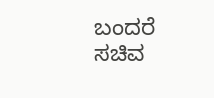ಬಂದರೆ ಸಚಿವ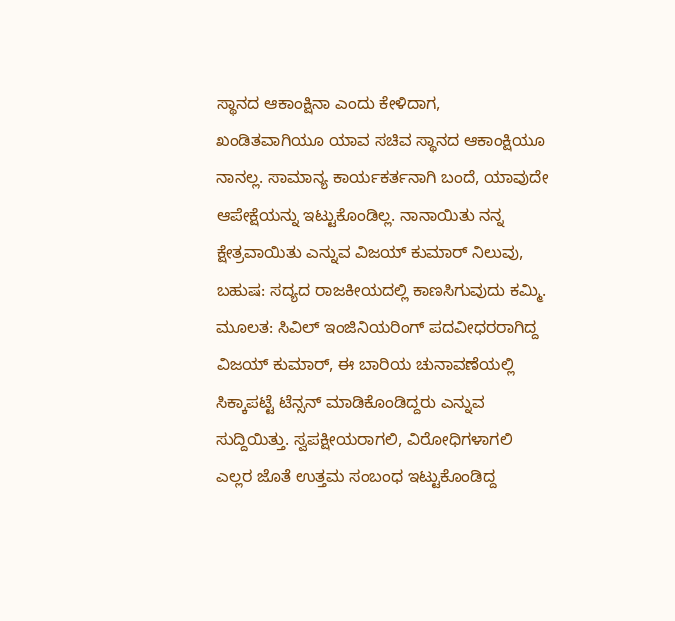ಸ್ಥಾನದ ಆಕಾಂಕ್ಷಿನಾ ಎಂದು ಕೇಳಿದಾಗ, ಖಂಡಿತವಾಗಿಯೂ ಯಾವ ಸಚಿವ ಸ್ಥಾನದ ಆಕಾಂಕ್ಷಿಯೂ ನಾನಲ್ಲ. ಸಾಮಾನ್ಯ ಕಾರ್ಯಕರ್ತನಾಗಿ ಬಂದೆ, ಯಾವುದೇ ಆಪೇಕ್ಷೆಯನ್ನು ಇಟ್ಟುಕೊಂಡಿಲ್ಲ. ನಾನಾಯಿತು ನನ್ನ ಕ್ಷೇತ್ರವಾಯಿತು ಎನ್ನುವ ವಿಜಯ್ ಕುಮಾರ್ ನಿಲುವು, ಬಹುಷ: ಸದ್ಯದ ರಾಜಕೀಯದಲ್ಲಿ ಕಾಣಸಿಗುವುದು ಕಮ್ಮಿ.
ಮೂಲತ: ಸಿವಿಲ್ ಇಂಜಿನಿಯರಿಂಗ್ ಪದವೀಧರರಾಗಿದ್ದ ವಿಜಯ್ ಕುಮಾರ್, ಈ ಬಾರಿಯ ಚುನಾವಣೆಯಲ್ಲಿ ಸಿಕ್ಕಾಪಟ್ಟೆ ಟೆನ್ಸನ್ ಮಾಡಿಕೊಂಡಿದ್ದರು ಎನ್ನುವ ಸುದ್ದಿಯಿತ್ತು. ಸ್ವಪಕ್ಷೀಯರಾಗಲಿ, ವಿರೋಧಿಗಳಾಗಲಿ ಎಲ್ಲರ ಜೊತೆ ಉತ್ತಮ ಸಂಬಂಧ ಇಟ್ಟುಕೊಂಡಿದ್ದ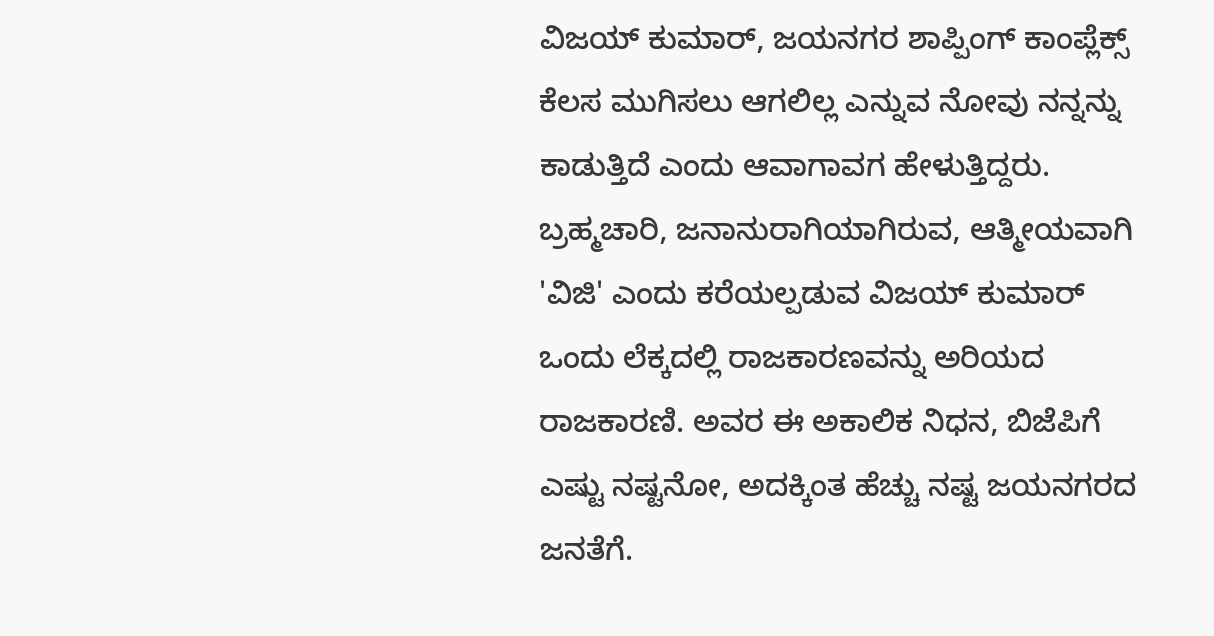ವಿಜಯ್ ಕುಮಾರ್, ಜಯನಗರ ಶಾಪ್ಪಿಂಗ್ ಕಾಂಪ್ಲೆಕ್ಸ್ ಕೆಲಸ ಮುಗಿಸಲು ಆಗಲಿಲ್ಲ ಎನ್ನುವ ನೋವು ನನ್ನನ್ನು ಕಾಡುತ್ತಿದೆ ಎಂದು ಆವಾಗಾವಗ ಹೇಳುತ್ತಿದ್ದರು.
ಬ್ರಹ್ಮಚಾರಿ, ಜನಾನುರಾಗಿಯಾಗಿರುವ, ಆತ್ಮೀಯವಾಗಿ 'ವಿಜಿ' ಎಂದು ಕರೆಯಲ್ಪಡುವ ವಿಜಯ್ ಕುಮಾರ್ ಒಂದು ಲೆಕ್ಕದಲ್ಲಿ ರಾಜಕಾರಣವನ್ನು ಅರಿಯದ ರಾಜಕಾರಣಿ. ಅವರ ಈ ಅಕಾಲಿಕ ನಿಧನ, ಬಿಜೆಪಿಗೆ ಎಷ್ಟು ನಷ್ಟನೋ, ಅದಕ್ಕಿಂತ ಹೆಚ್ಚು ನಷ್ಟ ಜಯನಗರದ ಜನತೆಗೆ.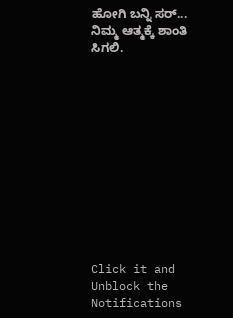ಹೋಗಿ ಬನ್ನಿ ಸರ್... ನಿಮ್ಮ ಆತ್ಮಕ್ಕೆ ಶಾಂತಿ ಸಿಗಲಿ.












Click it and Unblock the Notifications